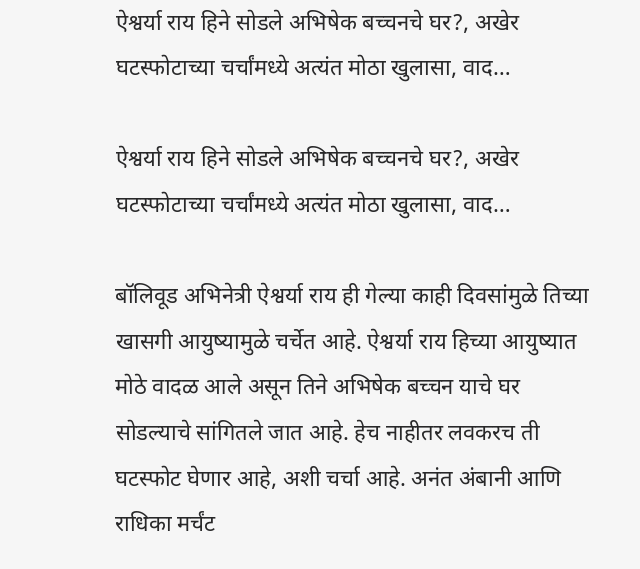ऐश्वर्या राय हिने सोडले अभिषेक बच्चनचे घर?, अखेर घटस्फोटाच्या चर्चांमध्ये अत्यंत मोठा खुलासा, वाद…

ऐश्वर्या राय हिने सोडले अभिषेक बच्चनचे घर?, अखेर घटस्फोटाच्या चर्चांमध्ये अत्यंत मोठा खुलासा, वाद…

बॉलिवूड अभिनेत्री ऐश्वर्या राय ही गेल्या काही दिवसांमुळे तिच्या खासगी आयुष्यामुळे चर्चेत आहे. ऐश्वर्या राय हिच्या आयुष्यात मोठे वादळ आले असून तिने अभिषेक बच्चन याचे घर सोडल्याचे सांगितले जात आहे. हेच नाहीतर लवकरच ती घटस्फोट घेणार आहे, अशी चर्चा आहे. अनंत अंबानी आणि राधिका मर्चंट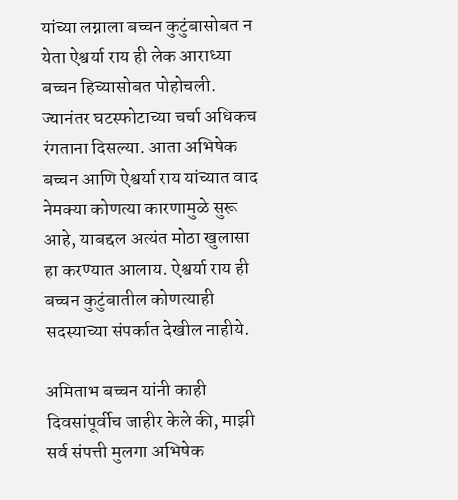यांच्या लग्नाला बच्चन कुटुंबासोबत न येता ऐश्वर्या राय ही लेक आराध्या बच्चन हिच्यासोबत पोहोचली. ज्यानंतर घटस्फोटाच्या चर्चा अधिकच रंगताना दिसल्या. आता अभिषेक बच्चन आणि ऐश्वर्या राय यांच्यात वाद नेमक्या कोणत्या कारणामुळे सुरू आहे, याबद्दल अत्यंत मोठा खुलासा हा करण्यात आलाय. ऐश्वर्या राय ही बच्चन कुटुंबातील कोणत्याही सदस्याच्या संपर्कात देखील नाहीये.

अमिताभ बच्चन यांनी काही दिवसांपूर्वीच जाहीर केले की, माझी सर्व संपत्ती मुलगा अभिषेक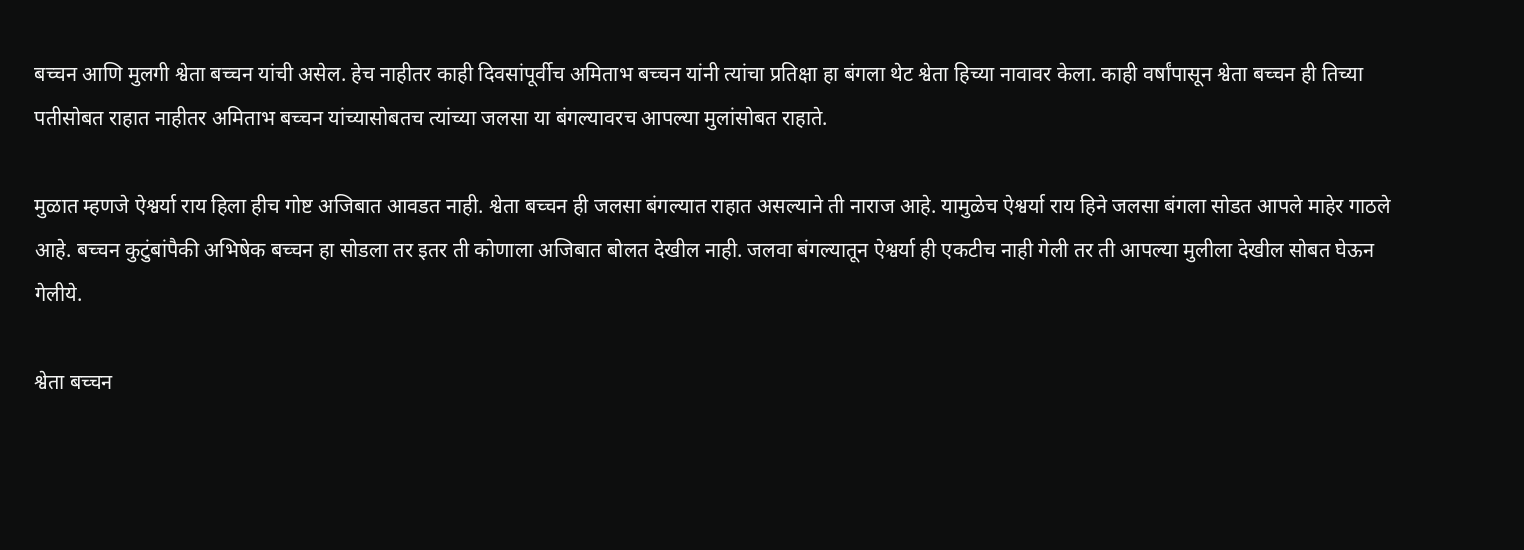बच्चन आणि मुलगी श्वेता बच्चन यांची असेल. हेच नाहीतर काही दिवसांपूर्वीच अमिताभ बच्चन यांनी त्यांचा प्रतिक्षा हा बंगला थेट श्वेता हिच्या नावावर केला. काही वर्षांपासून श्वेता बच्चन ही तिच्या पतीसोबत राहात नाहीतर अमिताभ बच्चन यांच्यासोबतच त्यांच्या जलसा या बंगल्यावरच आपल्या मुलांसोबत राहाते.

मुळात म्हणजे ऐश्वर्या राय हिला हीच गोष्ट अजिबात आवडत नाही. श्वेता बच्चन ही जलसा बंगल्यात राहात असल्याने ती नाराज आहे. यामुळेच ऐश्वर्या राय हिने जलसा बंगला सोडत आपले माहेर गाठले आहे. बच्चन कुटुंबांपैकी अभिषेक बच्चन हा सोडला तर इतर ती कोणाला अजिबात बोलत देखील नाही. जलवा बंगल्यातून ऐश्वर्या ही एकटीच नाही गेली तर ती आपल्या मुलीला देखील सोबत घेऊन गेलीये.

श्वेता बच्चन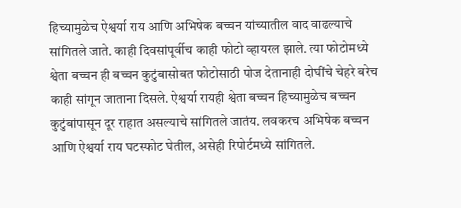हिच्यामुळेच ऐश्वर्या राय आणि अभिषेक बच्चन यांच्यातील वाद वाढल्याचे सांगितले जाते. काही दिवसांपूर्वीच काही फोटो व्हायरल झाले. त्या फोटोमध्ये श्वेता बच्चन ही बच्चन कुटुंबासोबत फोटोसाठी पोज देतानाही दोघींचे चेहरे बरेच काही सांगून जाताना दिसले. ऐश्वर्या रायही श्वेता बच्चन हिच्यामुळेच बच्चन कुटुंबांपासून दूर राहात असल्याचे सांगितले जातंय. लवकरच अभिषेक बच्चन आणि ऐश्वर्या राय घटस्फोट घेतील, असेही रिपोर्टमध्ये सांगितले.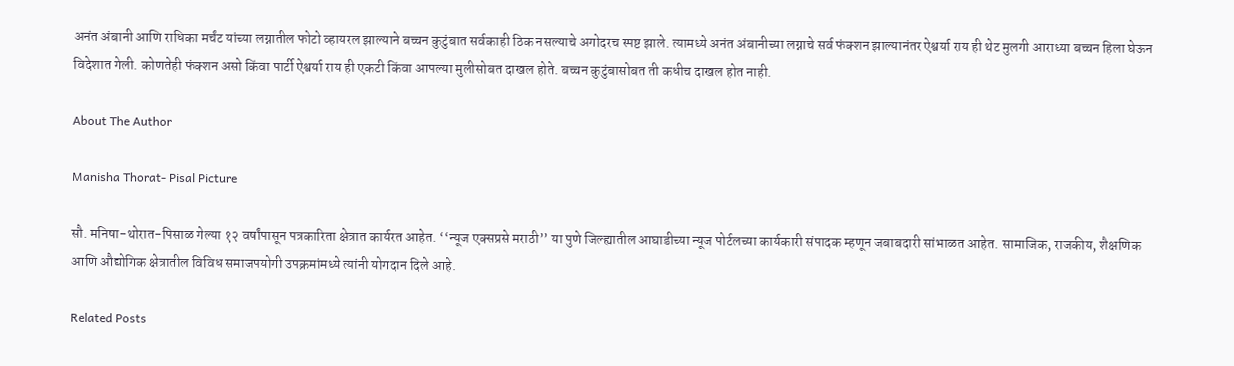अनंत अंबानी आणि राधिका मर्चंट यांच्या लग्नातील फोटो व्हायरल झाल्याने बच्चन कुटुंबात सर्वकाही ठिक नसल्याचे अगोदरच स्पष्ट झाले. त्यामध्ये अनंत अंबानीच्या लग्नाचे सर्व फंक्शन झाल्यानंतर ऐश्वर्या राय ही थेट मुलगी आराध्या बच्चन हिला घेऊन विदेशात गेली. कोणतेही फंक्शन असो किंवा पार्टी ऐश्वर्या राय ही एकटी किंवा आपल्या मुलीसोबत दाखल होते. बच्चन कुटुंबासोबत ती कधीच दाखल होत नाही.

About The Author

Manisha Thorat- Pisal Picture

सौ. मनिषा-थोरात-पिसाळ गेल्या १२ वर्षांपासून पत्रकारिता क्षेत्रात कार्यरत आहेत. ‘‘न्यूज एक्सप्रसे मराठी’’ या पुणे जिल्ह्यातील आघाडीच्या न्यूज पोर्टलच्या कार्यकारी संपादक म्हणून जबाबदारी सांभाळत आहेत. सामाजिक, राजकीय, शैक्षणिक आणि औद्योगिक क्षेत्रातील विविध समाजपयोगी उपक्रमांमध्ये त्यांनी योगदान दिले आहे.

Related Posts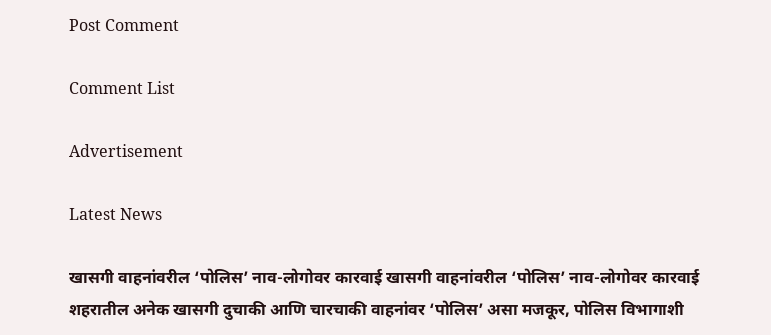Post Comment

Comment List

Advertisement

Latest News

खासगी वाहनांवरील ‘पोलिस’ नाव-लोगोवर कारवाई खासगी वाहनांवरील ‘पोलिस’ नाव-लोगोवर कारवाई
शहरातील अनेक खासगी दुचाकी आणि चारचाकी वाहनांवर ‘पोलिस’ असा मजकूर, पोलिस विभागाशी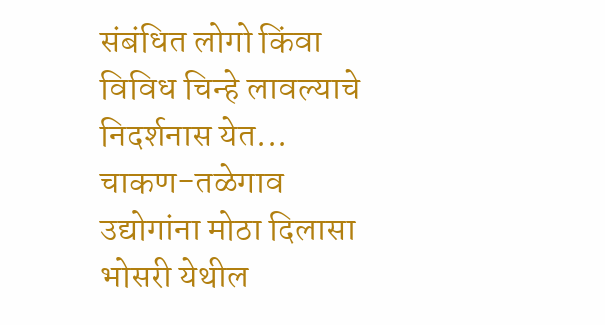संबंधित लोगो किंवा विविध चिन्हे लावल्याचे निदर्शनास येत...
चाकण-तळेगाव उद्योगांना मोठा दिलासा
भोसरी येथील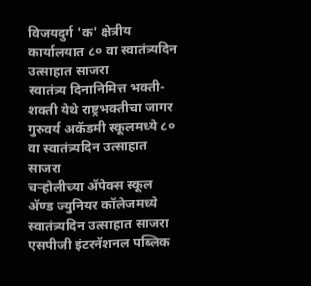विजयदुर्ग 'क' क्षेत्रीय कार्यालयात ८० वा स्वातंत्र्यदिन उत्साहात साजरा
स्वातंत्र्य दिनानिमित्त भक्ती-शक्ती येथे राष्ट्रभक्तीचा जागर
गुरुवर्य अकॅडमी स्कूलमध्ये ८० वा स्वातंत्र्यदिन उत्साहात साजरा
चऱ्होलीच्या अ‍ॅपेक्स स्कूल अ‍ॅण्ड ज्युनियर कॉलेजमध्ये स्वातंत्र्यदिन उत्साहात साजरा
एसपीजी इंटरनॅशनल पब्लिक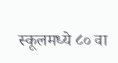स्कूलमध्ये ८० वा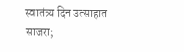स्वातंत्र्य दिन उत्साहात साजरा;